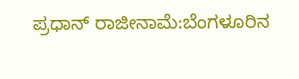ಪ್ರಧಾನ್ ರಾಜೀನಾಮೆ:ಬೆಂಗಳೂರಿನ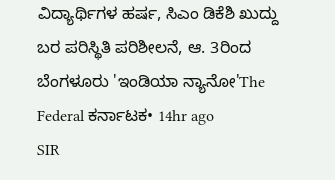ವಿದ್ಯಾರ್ಥಿಗಳ ಹರ್ಷ, ಸಿಎಂ ಡಿಕೆಶಿ ಖುದ್ದು ಬರ ಪರಿಸ್ಥಿತಿ ಪರಿಶೀಲನೆ, ಆ. 3ರಿಂದ ಬೆಂಗಳೂರು 'ಇಂಡಿಯಾ ನ್ಯಾನೋ'The Federal ಕರ್ನಾಟಕ• 14hr ago
SIR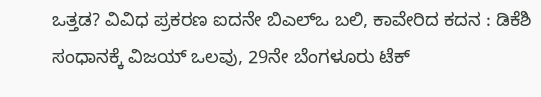ಒತ್ತಡ? ವಿವಿಧ ಪ್ರಕರಣ ಐದನೇ ಬಿಎಲ್ಒ ಬಲಿ, ಕಾವೇರಿದ ಕದನ : ಡಿಕೆಶಿ ಸಂಧಾನಕ್ಕೆ ವಿಜಯ್ ಒಲವು, 29ನೇ ಬೆಂಗಳೂರು ಟೆಕ್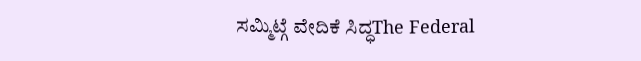ಸಮ್ಮಿಟ್ಗೆ ವೇದಿಕೆ ಸಿದ್ಧThe Federal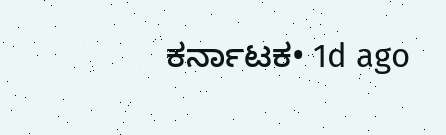ಕರ್ನಾಟಕ• 1d ago